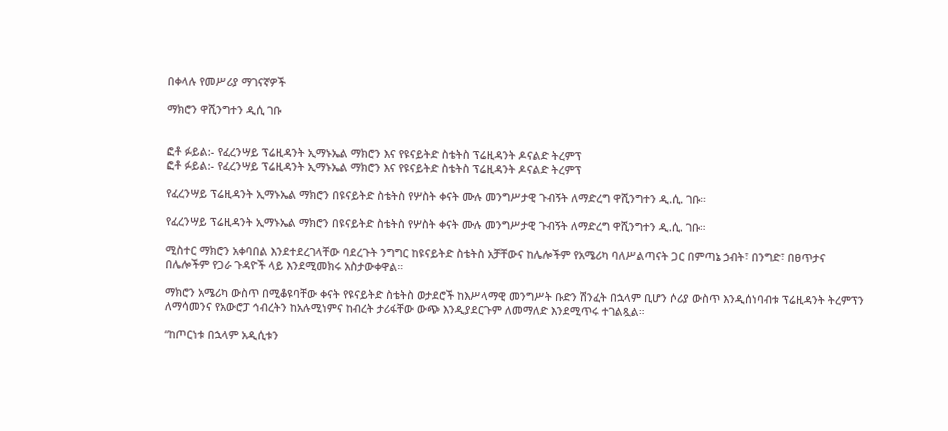በቀላሉ የመሥሪያ ማገናኛዎች

ማክሮን ዋሺንግተን ዲሲ ገቡ


ፎቶ ፉይል:- የፈረንሣይ ፕሬዚዳንት ኢማኑኤል ማክሮን እና የዩናይትድ ስቴትስ ፕሬዚዳንት ዶናልድ ትረምፕ
ፎቶ ፉይል:- የፈረንሣይ ፕሬዚዳንት ኢማኑኤል ማክሮን እና የዩናይትድ ስቴትስ ፕሬዚዳንት ዶናልድ ትረምፕ

የፈረንሣይ ፕሬዚዳንት ኢማኑኤል ማክሮን በዩናይትድ ስቴትስ የሦስት ቀናት ሙሉ መንግሥታዊ ጉብኝት ለማድረግ ዋሺንግተን ዲ.ሲ. ገቡ።

የፈረንሣይ ፕሬዚዳንት ኢማኑኤል ማክሮን በዩናይትድ ስቴትስ የሦስት ቀናት ሙሉ መንግሥታዊ ጉብኝት ለማድረግ ዋሺንግተን ዲ.ሲ. ገቡ።

ሚስተር ማክሮን አቀባበል እንደተደረገላቸው ባደረጉት ንግግር ከዩናይትድ ስቴትስ አቻቸውና ከሌሎችም የአሜሪካ ባለሥልጣናት ጋር በምጣኔ ኃብት፣ በንግድ፣ በፀጥታና በሌሎችም የጋራ ጉዳዮች ላይ እንደሚመክሩ አስታውቀዋል።

ማክሮን አሜሪካ ውስጥ በሚቆዩባቸው ቀናት የዩናይትድ ስቴትስ ወታደሮች ከእሥላማዊ መንግሥት ቡድን ሽንፈት በኋላም ቢሆን ሶሪያ ውስጥ እንዲሰነባብቱ ፕሬዚዳንት ትረምፕን ለማሳመንና የአውሮፓ ኅብረትን ከአሉሚነምና ከብረት ታሪፋቸው ውጭ እንዲያደርጉም ለመማለድ እንደሚጥሩ ተገልጿል።

“ከጦርነቱ በኋላም አዲሲቱን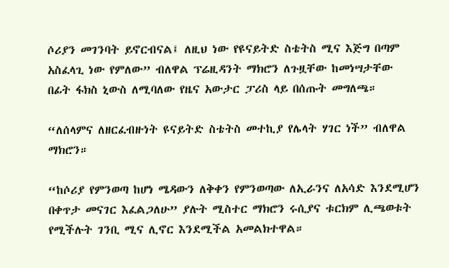ሶሪያን መገንባት ይኖርብናል፤ ለዚህ ነው የዩናይትድ ስቴትስ ሚና እጅግ በጣም አስፈላጊ ነው የምለው” ብለዋል ፕሬዚዳንት ማክሮን ለጉዟቸው ከመነሣታቸው በፊት ፋክስ ኒውስ ለሚባለው የዜና አውታር ፓሪስ ላይ በሰጡት መግለጫ።

“ለሰላምና ለዘርፈብዙነት ዩናይትድ ስቴትስ መተኪያ የሌላት ሃገር ነች” ብለዋል ማክሮን።

“ከሶሪያ የምንወጣ ከሆነ ሜዳውን ለቅቀን የምንወጣው ለኢራንና ለአሳድ እንደሚሆን በቀጥታ መናገር እፈልጋለሁ” ያሉት ሚስተር ማክሮን ሩሲያና ቱርክም ሊጫወቱት የሚችሉት ገንቢ ሚና ሊኖር እንደሚችል አመልክተዋል።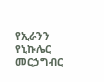የኢራንን የኒኩሌር መርኃግብር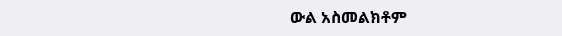ውል አስመልክቶም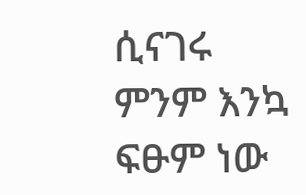ሲናገሩ ምንም እንኳ ፍፁም ነው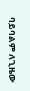ባይባልም ለጊዜው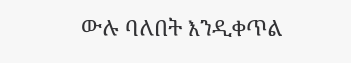ውሉ ባለበት እንዲቀጥል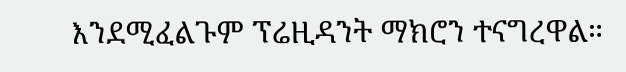እንደሚፈልጉም ፕሬዚዳንት ማክሮን ተናግረዋል።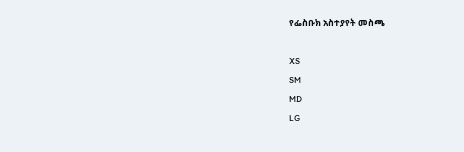የፌስቡክ አስተያየት መስጫ

XS
SM
MD
LG